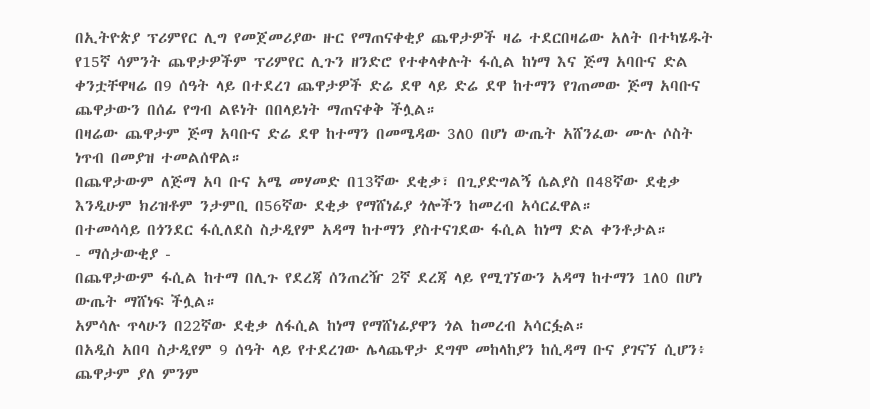በኢትዮጵያ ፕሪምየር ሊግ የመጀመሪያው ዙር የማጠናቀቂያ ጨዋታዎች ዛሬ ተደርበዛሬው አለት በተካሄዱት የ15ኛ ሳምንት ጨዋታዎችም ፕሪምየር ሊጉን ዘንድሮ የተቀላቀሉት ፋሲል ከነማ እና ጅማ አባቡና ድል ቀንቷቸዋዛሬ በ9 ሰዓት ላይ በተደረገ ጨዋታዎች ድሬ ደዋ ላይ ድሬ ደዋ ከተማን የገጠመው ጅማ አባቡና ጨዋታውን በሰፊ የግብ ልዩነት በበላይነት ማጠናቀቅ ችሏል።
በዛሬው ጨዋታም ጅማ አባቡና ድሬ ደዋ ከተማን በመሜዳው 3ለ0 በሆነ ውጤት አሸንፈው ሙሉ ሶስት ነጥብ በመያዝ ተመልሰዋል።
በጨዋታውም ለጅማ አባ ቡና አሜ መሃመድ በ13ኛው ደቂቃ፣ በጊያድግልኝ ሴልያስ በ48ኛው ደቂቃ እንዲሁም ክሪዝቶም ንታምቢ በ56ኛው ደቂቃ የማሸነፊያ ጎሎችን ከመረብ አሳርፈዋል።
በተመሳሳይ በጎንደር ፋሲለደስ ስታዲየም አዳማ ከተማን ያስተናገደው ፋሲል ከነማ ድል ቀንቶታል።
- ማሰታውቂያ -
በጨዋታውም ፋሲል ከተማ በሊጉ የደረጃ ሰንጠረዥ 2ኛ ደረጃ ላይ የሚገኘውን አዳማ ከተማን 1ለ0 በሆነ ውጤት ማሸነፍ ችሏል።
አምሳሉ ጥላሁን በ22ኛው ደቂቃ ለፋሲል ከነማ የማሸነፊያዋን ጎል ከመረብ አሳርፏል።
በአዲስ አበባ ስታዲየም 9 ሰዓት ላይ የተደረገው ሌላጨዋታ ደግሞ መከላከያን ከሲዳማ ቡና ያገናኘ ሲሆን፥ ጨዋታም ያለ ምንም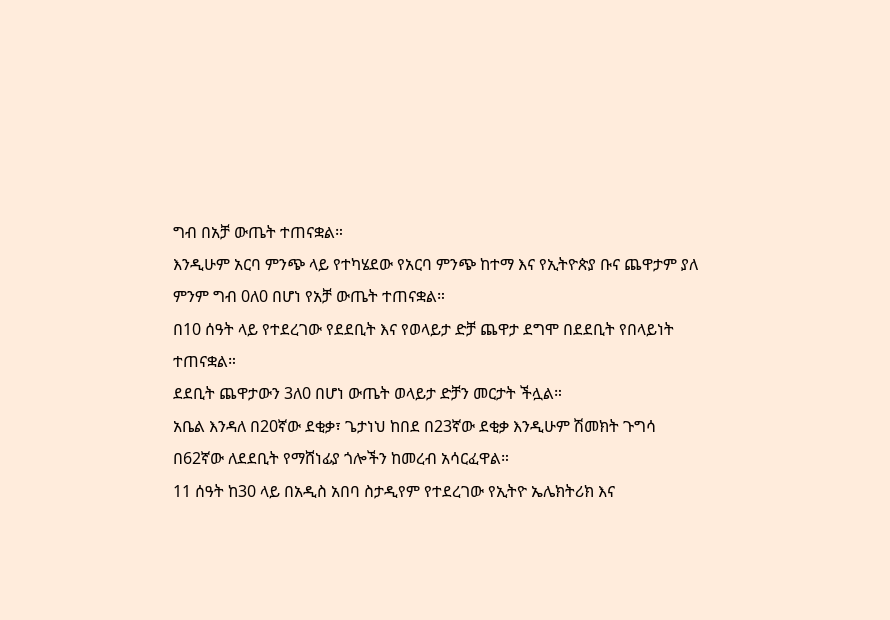ግብ በአቻ ውጤት ተጠናቋል።
እንዲሁም አርባ ምንጭ ላይ የተካሄደው የአርባ ምንጭ ከተማ እና የኢትዮጵያ ቡና ጨዋታም ያለ ምንም ግብ 0ለ0 በሆነ የአቻ ውጤት ተጠናቋል።
በ10 ሰዓት ላይ የተደረገው የደደቢት እና የወላይታ ድቻ ጨዋታ ደግሞ በደደቢት የበላይነት ተጠናቋል።
ደደቢት ጨዋታውን 3ለ0 በሆነ ውጤት ወላይታ ድቻን መርታት ችሏል።
አቤል እንዳለ በ20ኛው ደቂቃ፣ ጌታነህ ከበደ በ23ኛው ደቂቃ እንዲሁም ሽመክት ጉግሳ በ62ኛው ለደደቢት የማሸነፊያ ጎሎችን ከመረብ አሳርፈዋል።
11 ሰዓት ከ30 ላይ በአዲስ አበባ ስታዲየም የተደረገው የኢትዮ ኤሌክትሪክ እና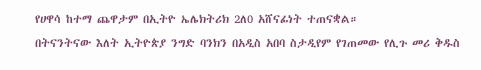የሀዋሳ ከተማ ጨዋታም በኢትዮ ኤሌክትሪክ 2ለ0 አሸናፊነት ተጠናቋል።
በትናንትናው እለት ኢትዮጵያ ንግድ ባንክን በአዲስ አበባ ስታዲየም የገጠመው የሊጉ መሪ ቅዱስ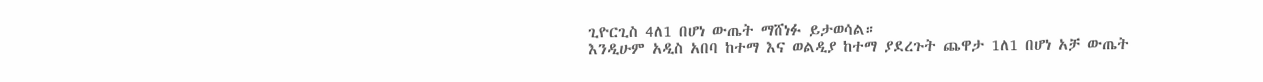ጊዮርጊስ 4ለ1 በሆነ ውጤት ማሸነፉ ይታወሳል።
እንዲሁም አዲስ አበባ ከተማ እና ወልዲያ ከተማ ያደረጉት ጨዋታ 1ለ1 በሆነ አቻ ውጤት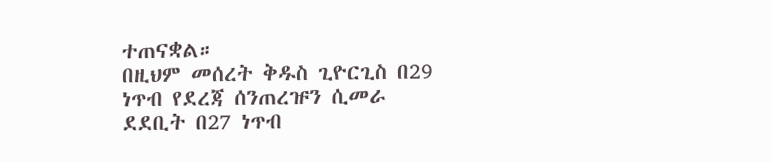ተጠናቋል።
በዚህም መሰረት ቅዱስ ጊዮርጊስ በ29 ነጥብ የደረጃ ሰንጠረዡን ሲመራ ደደቢት በ27 ነጥብ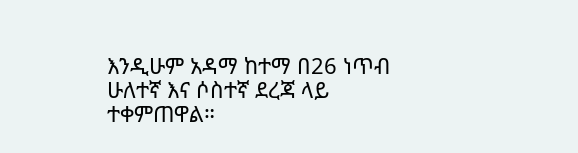እንዲሁም አዳማ ከተማ በ26 ነጥብ ሁለተኛ እና ሶስተኛ ደረጃ ላይ ተቀምጠዋል።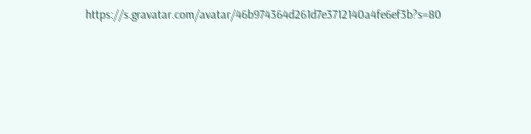https://s.gravatar.com/avatar/46b974364d261d7e3712140a4fe6ef3b?s=80